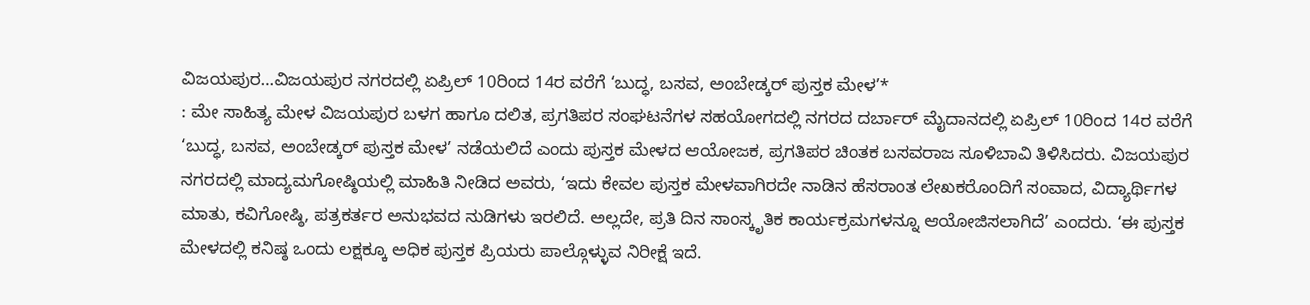ವಿಜಯಪುರ…ವಿಜಯಪುರ ನಗರದಲ್ಲಿ ಏಪ್ರಿಲ್ 10ರಿಂದ 14ರ ವರೆಗೆ ‘ಬುದ್ಧ, ಬಸವ, ಅಂಬೇಡ್ಕರ್ ಪುಸ್ತಕ ಮೇಳ’*
: ಮೇ ಸಾಹಿತ್ಯ ಮೇಳ ವಿಜಯಪುರ ಬಳಗ ಹಾಗೂ ದಲಿತ, ಪ್ರಗತಿಪರ ಸಂಘಟನೆಗಳ ಸಹಯೋಗದಲ್ಲಿ ನಗರದ ದರ್ಬಾರ್ ಮೈದಾನದಲ್ಲಿ ಏಪ್ರಿಲ್ 10ರಿಂದ 14ರ ವರೆಗೆ ‘ಬುದ್ಧ, ಬಸವ, ಅಂಬೇಡ್ಕರ್ ಪುಸ್ತಕ ಮೇಳ’ ನಡೆಯಲಿದೆ ಎಂದು ಪುಸ್ತಕ ಮೇಳದ ಆಯೋಜಕ, ಪ್ರಗತಿಪರ ಚಿಂತಕ ಬಸವರಾಜ ಸೂಳಿಬಾವಿ ತಿಳಿಸಿದರು. ವಿಜಯಪುರ ನಗರದಲ್ಲಿ ಮಾದ್ಯಮಗೋಷ್ಠಿಯಲ್ಲಿ ಮಾಹಿತಿ ನೀಡಿದ ಅವರು, ‘ಇದು ಕೇವಲ ಪುಸ್ತಕ ಮೇಳವಾಗಿರದೇ ನಾಡಿನ ಹೆಸರಾಂತ ಲೇಖಕರೊಂದಿಗೆ ಸಂವಾದ, ವಿದ್ಯಾರ್ಥಿಗಳ ಮಾತು, ಕವಿಗೋಷ್ಠಿ, ಪತ್ರಕರ್ತರ ಅನುಭವದ ನುಡಿಗಳು ಇರಲಿದೆ. ಅಲ್ಲದೇ, ಪ್ರತಿ ದಿನ ಸಾಂಸ್ಕೃತಿಕ ಕಾರ್ಯಕ್ರಮಗಳನ್ನೂ ಆಯೋಜಿಸಲಾಗಿದೆ’ ಎಂದರು. ‘ಈ ಪುಸ್ತಕ ಮೇಳದಲ್ಲಿ ಕನಿಷ್ಠ ಒಂದು ಲಕ್ಷಕ್ಕೂ ಅಧಿಕ ಪುಸ್ತಕ ಪ್ರಿಯರು ಪಾಲ್ಗೊಳ್ಳುವ ನಿರೀಕ್ಷೆ ಇದೆ.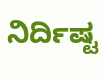ನಿರ್ದಿಷ್ಟ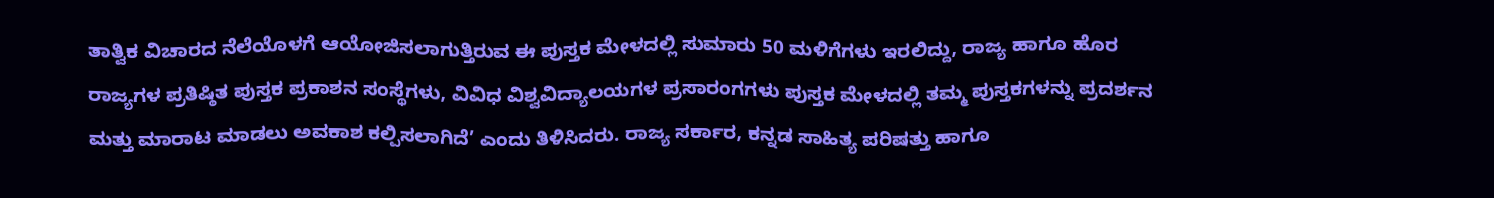ತಾತ್ವಿಕ ವಿಚಾರದ ನೆಲೆಯೊಳಗೆ ಆಯೋಜಿಸಲಾಗುತ್ತಿರುವ ಈ ಪುಸ್ತಕ ಮೇಳದಲ್ಲಿ ಸುಮಾರು 50 ಮಳಿಗೆಗಳು ಇರಲಿದ್ದು, ರಾಜ್ಯ ಹಾಗೂ ಹೊರ ರಾಜ್ಯಗಳ ಪ್ರತಿಷ್ಠಿತ ಪುಸ್ತಕ ಪ್ರಕಾಶನ ಸಂಸ್ಥೆಗಳು, ವಿವಿಧ ವಿಶ್ವವಿದ್ಯಾಲಯಗಳ ಪ್ರಸಾರಂಗಗಳು ಪುಸ್ತಕ ಮೇಳದಲ್ಲಿ ತಮ್ಮ ಪುಸ್ತಕಗಳನ್ನು ಪ್ರದರ್ಶನ ಮತ್ತು ಮಾರಾಟ ಮಾಡಲು ಅವಕಾಶ ಕಲ್ಪಿಸಲಾಗಿದೆ’ ಎಂದು ತಿಳಿಸಿದರು. ರಾಜ್ಯ ಸರ್ಕಾರ, ಕನ್ನಡ ಸಾಹಿತ್ಯ ಪರಿಷತ್ತು ಹಾಗೂ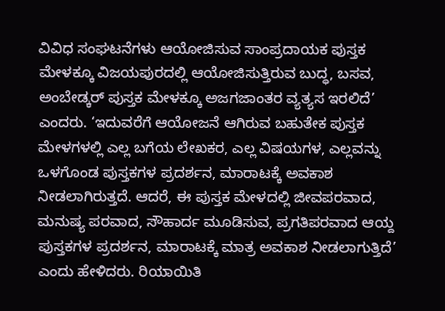ವಿವಿಧ ಸಂಘಟನೆಗಳು ಆಯೋಜಿಸುವ ಸಾಂಪ್ರದಾಯಕ ಪುಸ್ತಕ ಮೇಳಕ್ಕೂ ವಿಜಯಪುರದಲ್ಲಿ ಆಯೋಜಿಸುತ್ತಿರುವ ಬುದ್ಧ, ಬಸವ, ಅಂಬೇಡ್ಕರ್ ಪುಸ್ತಕ ಮೇಳಕ್ಕೂ ಅಜಗಜಾಂತರ ವ್ಯತ್ಯಸ ಇರಲಿದೆ’ ಎಂದರು. ‘ಇದುವರೆಗೆ ಆಯೋಜನೆ ಆಗಿರುವ ಬಹುತೇಕ ಪುಸ್ತಕ ಮೇಳಗಳಲ್ಲಿ ಎಲ್ಲ ಬಗೆಯ ಲೇಖಕರ, ಎಲ್ಲ ವಿಷಯಗಳ, ಎಲ್ಲವನ್ನು ಒಳಗೊಂಡ ಪುಸ್ತಕಗಳ ಪ್ರದರ್ಶನ, ಮಾರಾಟಕ್ಕೆ ಅವಕಾಶ ನೀಡಲಾಗಿರುತ್ತದೆ. ಆದರೆ, ಈ ಪುಸ್ತಕ ಮೇಳದಲ್ಲಿ ಜೀವಪರವಾದ, ಮನುಷ್ಯ ಪರವಾದ, ಸೌಹಾರ್ದ ಮೂಡಿಸುವ, ಪ್ರಗತಿಪರವಾದ ಆಯ್ದ ಪುಸ್ತಕಗಳ ಪ್ರದರ್ಶನ, ಮಾರಾಟಕ್ಕೆ ಮಾತ್ರ ಅವಕಾಶ ನೀಡಲಾಗುತ್ತಿದೆ’ ಎಂದು ಹೇಳಿದರು. ರಿಯಾಯಿತಿ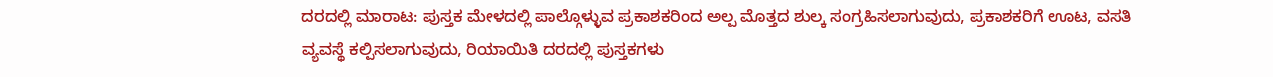ದರದಲ್ಲಿ ಮಾರಾಟ: ಪುಸ್ತಕ ಮೇಳದಲ್ಲಿ ಪಾಲ್ಗೊಳ್ಳುವ ಪ್ರಕಾಶಕರಿಂದ ಅಲ್ಪ ಮೊತ್ತದ ಶುಲ್ಕ ಸಂಗ್ರಹಿಸಲಾಗುವುದು, ಪ್ರಕಾಶಕರಿಗೆ ಊಟ, ವಸತಿ ವ್ಯವಸ್ಥೆ ಕಲ್ಪಿಸಲಾಗುವುದು, ರಿಯಾಯಿತಿ ದರದಲ್ಲಿ ಪುಸ್ತಕಗಳು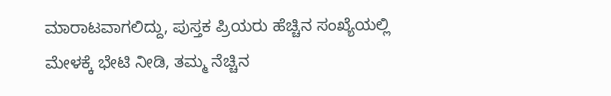ಮಾರಾಟವಾಗಲಿದ್ದು, ಪುಸ್ತಕ ಪ್ರಿಯರು ಹೆಚ್ಚಿನ ಸಂಖ್ಯೆಯಲ್ಲಿ ಮೇಳಕ್ಕೆ ಭೇಟಿ ನೀಡಿ, ತಮ್ಮ ನೆಚ್ಚಿನ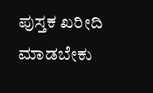ಪುಸ್ತಕ ಖರೀದಿ ಮಾಡಬೇಕು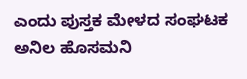ಎಂದು ಪುಸ್ತಕ ಮೇಳದ ಸಂಘಟಕ ಅನಿಲ ಹೊಸಮನಿ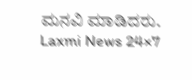ಮನವಿ ಮಾಡಿದರು.
Laxmi News 24×7